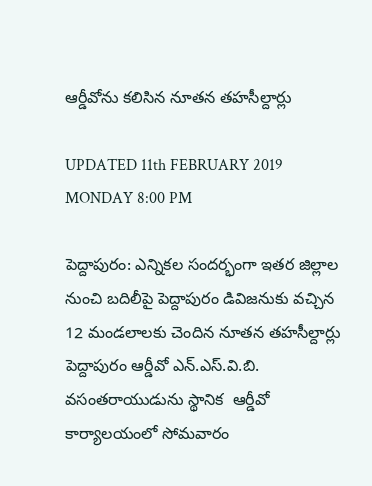ఆర్డీవోను కలిసిన నూతన తహసీల్దార్లు

UPDATED 11th FEBRUARY 2019 MONDAY 8:00 PM

పెద్దాపురం: ఎన్నికల సందర్భంగా ఇతర జిల్లాల నుంచి బదిలీపై పెద్దాపురం డివిజనుకు వచ్చిన 12 మండలాలకు చెందిన నూతన తహసీల్దార్లు పెద్దాపురం ఆర్డీవో ఎన్.ఎస్.వి.బి. వసంతరాయుడును స్థానిక  ఆర్డీవో కార్యాలయంలో సోమవారం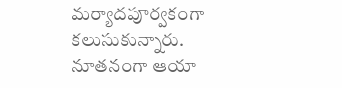మర్యాదపూర్వకంగా కలుసుకున్నారు. నూతనంగా ఆయా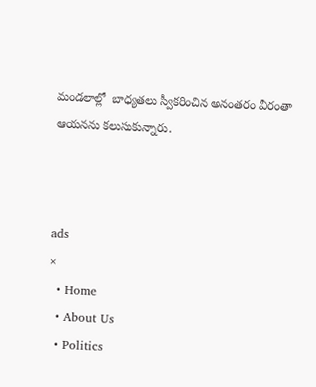మండలాల్లో  బాధ్యతలు స్వీకరించిన అనంతరం వీరంతా ఆయనను కలుసుకున్నారు.



ads
×
  • Home
  • About Us
  • Politics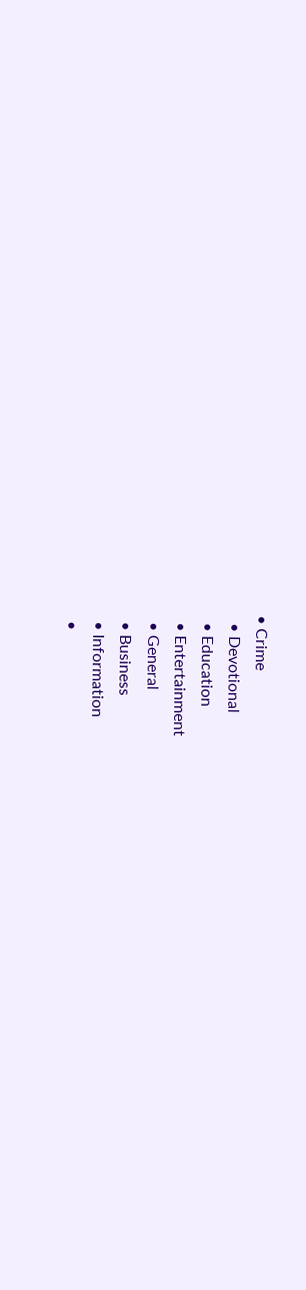• Crime
  • Devotional
  • Education
  • Entertainment
  • General
  • Business
  • Information
  •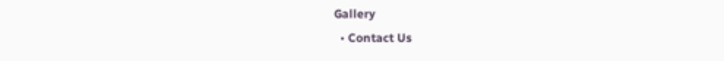Gallery
  • Contact Us